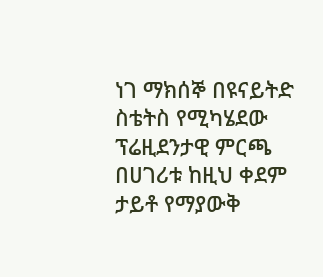ነገ ማክሰኞ በዩናይትድ ስቴትስ የሚካሄደው ፕሬዚደንታዊ ምርጫ በሀገሪቱ ከዚህ ቀደም ታይቶ የማያውቅ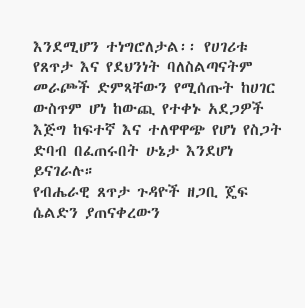እንደሚሆን ተነግሮለታል፡፡ የሀገሪቱ የጸጥታ እና የደህንነት ባለስልጣናትም መራጮች ድምጻቸውን የሚሰጡት ከሀገር ውስጥም ሆነ ከውጪ የተቀኑ አደጋዎች እጅግ ከፍተኛ እና ተለዋዋጭ የሆነ የስጋት ድባብ በፈጠሩበት ሁኔታ እንደሆነ ይናገራሉ።
የብሔራዊ ጸጥታ ጉዳዮች ዘጋቢ ጄፍ ሴልድን ያጠናቀረውን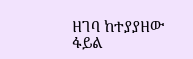ዘገባ ከተያያዘው ፋይል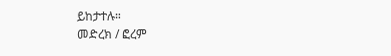ይከታተሉ።
መድረክ / ፎረም